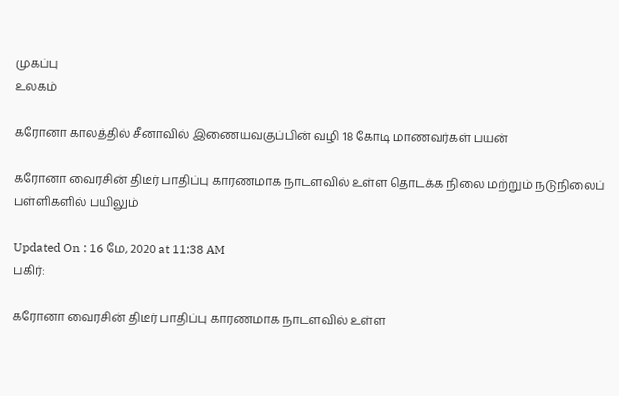முகப்பு
உலகம்

கரோனா காலத்தில் சீனாவில் இணையவகுப்பின் வழி 18 கோடி மாணவர்கள் பயன்

கரோனா வைரசின் திடீர் பாதிப்பு காரணமாக நாடளவில் உள்ள தொடக்க நிலை மற்றும் நடுநிலைப் பள்ளிகளில் பயிலும்

Updated On : 16 மே, 2020 at 11:38 AM
பகிர்:

கரோனா வைரசின் திடீர் பாதிப்பு காரணமாக நாடளவில் உள்ள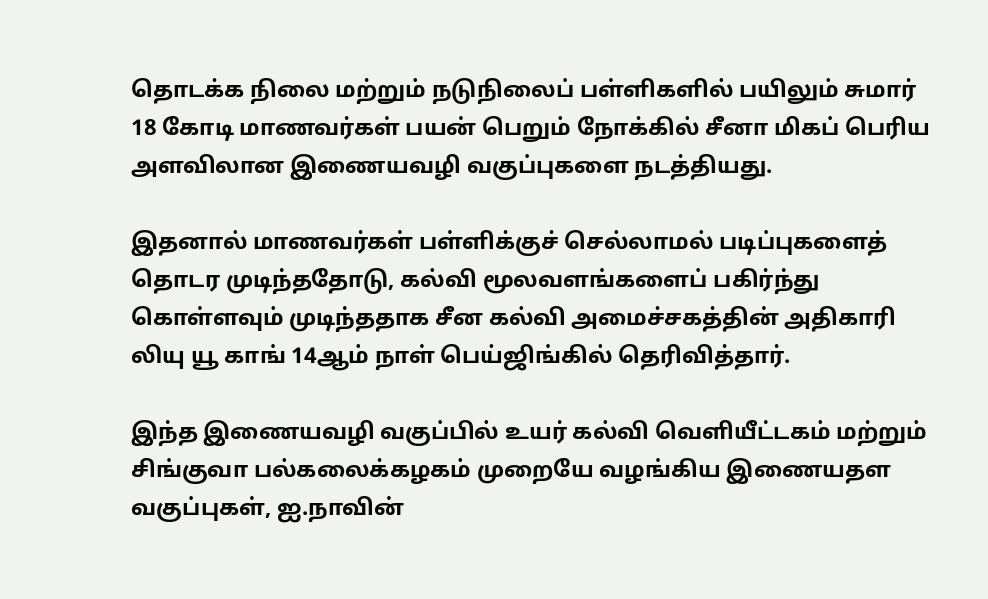தொடக்க நிலை மற்றும் நடுநிலைப் பள்ளிகளில் பயிலும் சுமார் 18 கோடி மாணவர்கள் பயன் பெறும் நோக்கில் சீனா மிகப் பெரிய அளவிலான இணையவழி வகுப்புகளை நடத்தியது.

இதனால் மாணவர்கள் பள்ளிக்குச் செல்லாமல் படிப்புகளைத் தொடர முடிந்ததோடு, கல்வி மூலவளங்களைப் பகிர்ந்து கொள்ளவும் முடிந்ததாக சீன கல்வி அமைச்சகத்தின் அதிகாரி லியு யூ காங் 14ஆம் நாள் பெய்ஜிங்கில் தெரிவித்தார்.

இந்த இணையவழி வகுப்பில் உயர் கல்வி வெளியீட்டகம் மற்றும் சிங்குவா பல்கலைக்கழகம் முறையே வழங்கிய இணையதள வகுப்புகள், ஐ.நாவின்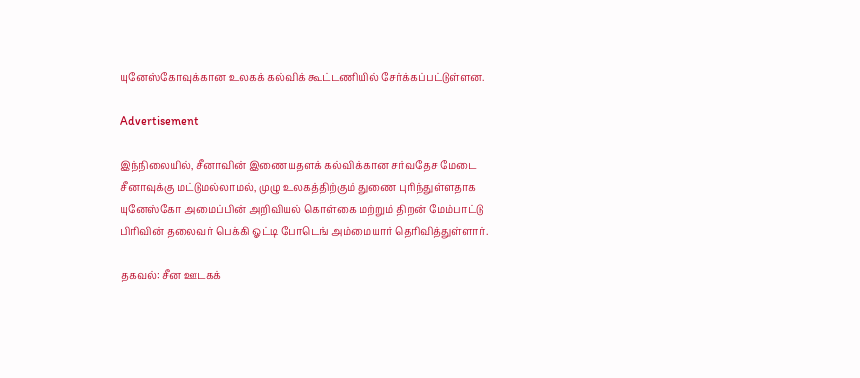யுனேஸ்கோவுக்கான உலகக் கல்விக் கூட்டணியில் சேர்க்கப்பட்டுள்ளன.

Advertisement

இந்நிலையில், சீனாவின் இணையதளக் கல்விக்கான சர்வதேச மேடை சீனாவுக்கு மட்டுமல்லாமல், முழு உலகத்திற்கும் துணை புரிந்துள்ளதாக யுனேஸ்கோ அமைப்பின் அறிவியல் கொள்கை மற்றும் திறன் மேம்பாட்டு பிரிவின் தலைவர் பெக்கி ஓட்டி போடெங் அம்மையார் தெரிவித்துள்ளார்.

தகவல்: சீன ஊடகக்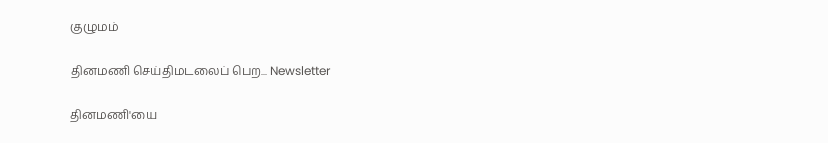குழுமம்

தினமணி செய்திமடலைப் பெற... Newsletter

தினமணி'யை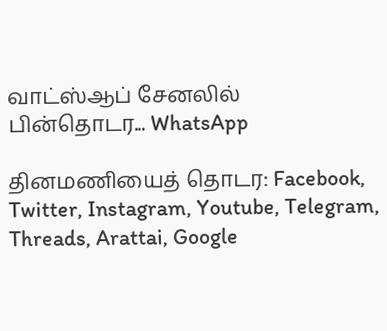வாட்ஸ்ஆப் சேனலில் பின்தொடர... WhatsApp

தினமணியைத் தொடர: Facebook, Twitter, Instagram, Youtube, Telegram, Threads, Arattai, Google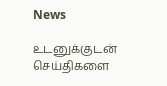News

உடனுக்குடன் செய்திகளை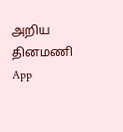அறிய தினமணி App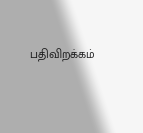பதிவிறக்கம்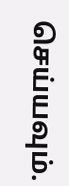செய்யவும்.